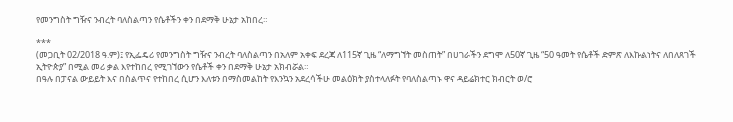የመንግስት ግዥና ንብረት ባለስልጣን የሴቶችን ቀን በደማቅ ሁኔታ አከበረ።

***
(መጋቢት 02/2018 ዓ.ም)፤ የኢፌዴሪ የመንግስት ግዥና ንብረት ባለስልጣን በአለም አቀፍ ደረጃ ለ115ኛ ጊዜ “ለማግኘት መስጠት” በሀገራችን ደግሞ ለ50ኛ ጊዜ “50 ዓመት የሴቶች ድምጽ ለእኩልነትና ለበለጸገች ኢትዮጵያ” በሚል መሪ ቃል እየተከበረ የሚገኘውን የሴቶች ቀን በደማቅ ሁኔታ አክብሯል።
በዓሉ በፓናል ውይይት እና በስልጥና የተከበረ ሲሆን እለቱን በማስመልከት የእንኳን አደረሳችሁ መልዕክት ያስተላለፉት የባለስልጣኑ ዋና ዳይሬክተር ክብርት ወ/ሮ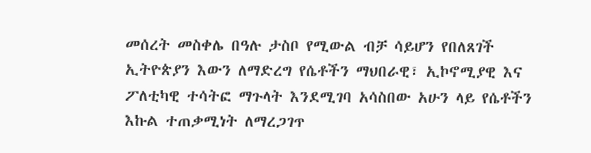መሰረት መስቀሌ በዓሉ ታስቦ የሚውል ብቻ ሳይሆን የበለጸገች ኢትዮጵያን እውን ለማድረግ የሴቶችን ማህበራዊ፣ ኢኮኖሚያዊ እና ፖለቲካዊ ተሳትፎ ማጉላት እንደሚገባ አሳስበው አሁን ላይ የሴቶችን እኩል ተጠቃሚነት ለማረጋገጥ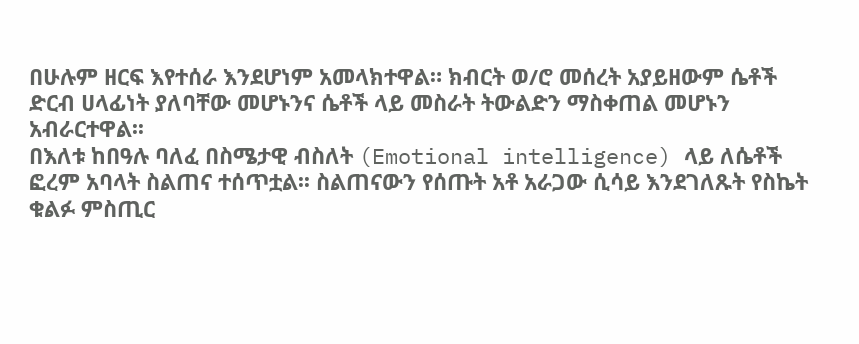በሁሉም ዘርፍ እየተሰራ እንደሆነም አመላክተዋል። ክብርት ወ/ሮ መሰረት አያይዘውም ሴቶች ድርብ ሀላፊነት ያለባቸው መሆኑንና ሴቶች ላይ መስራት ትውልድን ማስቀጠል መሆኑን አብራርተዋል፡፡
በእለቱ ከበዓሉ ባለፈ በስሜታዊ ብስለት (Emotional intelligence) ላይ ለሴቶች ፎረም አባላት ስልጠና ተሰጥቷል፡፡ ስልጠናውን የሰጡት አቶ አራጋው ሲሳይ እንደገለጹት የስኬት ቁልፉ ምስጢር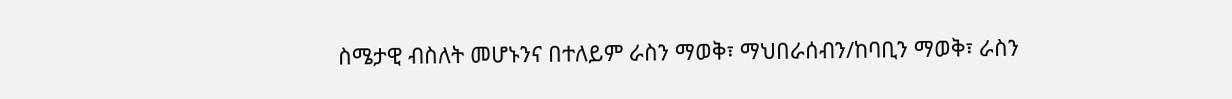ስሜታዊ ብስለት መሆኑንና በተለይም ራስን ማወቅ፣ ማህበራሰብን/ከባቢን ማወቅ፣ ራስን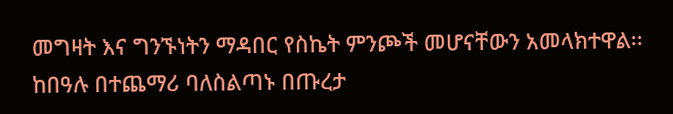መግዛት እና ግንኙነትን ማዳበር የስኬት ምንጮች መሆናቸውን አመላክተዋል፡፡
ከበዓሉ በተጨማሪ ባለስልጣኑ በጡረታ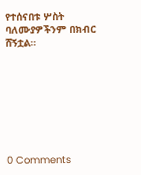የተሰናበቱ ሦስት ባለሙያዎችንም በክብር ሸኝቷል።








0 Comments